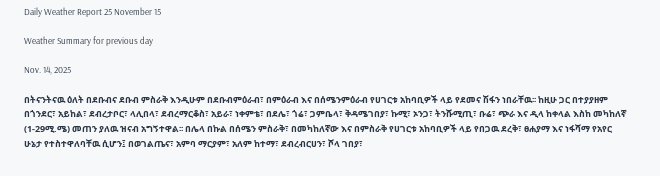Daily Weather Report 25 November 15

Weather Summary for previous day

Nov. 14, 2025

በትናንትናዉ ዕለት በደቡብና ደቡብ ምስራቅ እንዲሁም በደቡብምዕራብ፣ በምዕራብ እና በሰሜንምዕራብ የሀገርቱ አከባቢዎች ላይ የደመና ሽፋን ነበራቸዉ፡፡ ከዚሁ ጋር በተያያዘም በጎንደር፣ አይከል፣ ደብረታቦር፣ ላሊበላ፣ ደብረማርቆስ፣ አይራ፣ ነቀምቴ፣ በደሌ፣ ጎሬ፣ ጋምቤላ፣ ቅዳሜገበያ፣ ኩሚ፣ ኦንጋ፣ ትንሹሚጢ፣ ቡሬ፣ ጭራ እና ዲላ ከቀላል እስከ መካከለኛ (1-29ሚ.ሜ) መጠን ያለዉ ዝናብ አግኝተዋል፡፡ በሌላ በኩል በሰሜን ምስራቅ፣ በመካከለኛው እና በምስራቅ የሀገርቱ አከባቢዎች ላይ የበጋዉ ደረቅ፣ ፀሐያማ እና ነፋሻማ የአየር ሁኔታ የተስተዋለባቸዉ ሲሆን፤ በወገልጤና፣ አምባ ማርያም፣ አለም ከተማ፣ ደብረብርሀን፣ ሾላ ገበያ፣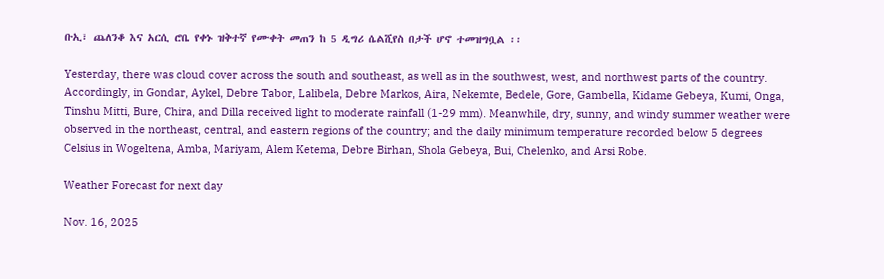ቡኢ፣ ጨለንቆ እና አርሲ ሮቤ የቀኑ ዝቅተኛ የሙቀት መጠን ከ 5 ዲግሪ ሴልሺየስ በታች ሆኖ ተመዝግቧል ፡፡

Yesterday, there was cloud cover across the south and southeast, as well as in the southwest, west, and northwest parts of the country. Accordingly, in Gondar, Aykel, Debre Tabor, Lalibela, Debre Markos, Aira, Nekemte, Bedele, Gore, Gambella, Kidame Gebeya, Kumi, Onga, Tinshu Mitti, Bure, Chira, and Dilla received light to moderate rainfall (1-29 mm). Meanwhile, dry, sunny, and windy summer weather were observed in the northeast, central, and eastern regions of the country; and the daily minimum temperature recorded below 5 degrees Celsius in Wogeltena, Amba, Mariyam, Alem Ketema, Debre Birhan, Shola Gebeya, Bui, Chelenko, and Arsi Robe.

Weather Forecast for next day

Nov. 16, 2025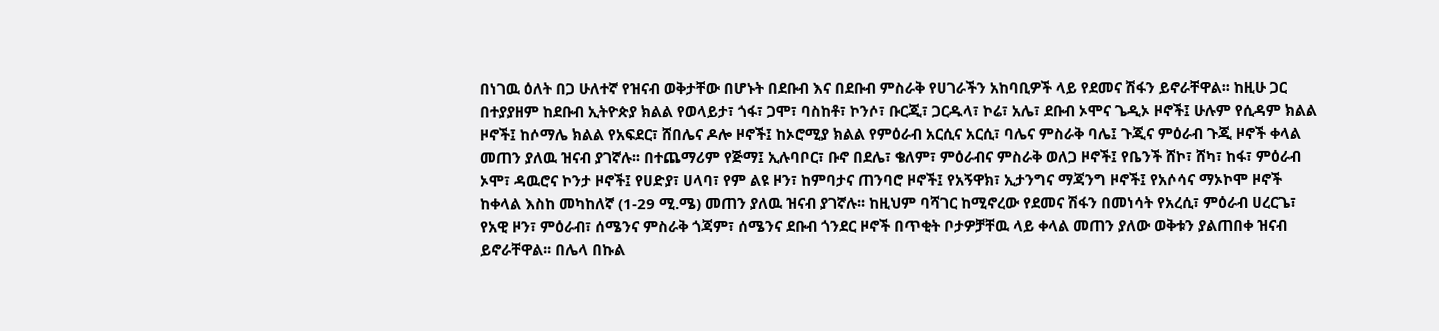በነገዉ ዕለት በጋ ሁለተኛ የዝናብ ወቅታቸው በሆኑት በደቡብ እና በደቡብ ምስራቅ የሀገራችን አከባቢዎች ላይ የደመና ሽፋን ይኖራቸዋል፡፡ ከዚሁ ጋር በተያያዘም ከደቡብ ኢትዮጵያ ክልል የወላይታ፣ ጎፋ፣ ጋሞ፣ ባስከቶ፣ ኮንሶ፣ ቡርጂ፣ ጋርዱላ፣ ኮሬ፣ አሌ፣ ደቡብ ኦሞና ጌዲኦ ዞኖች፤ ሁሉም የሲዳም ክልል ዞኖች፤ ከሶማሌ ክልል የአፍደር፣ ሸበሌና ዶሎ ዞኖች፤ ከኦሮሚያ ክልል የምዕራብ አርሲና አርሲ፣ ባሌና ምስራቅ ባሌ፤ ጉጂና ምዕራብ ጉጂ ዞኖች ቀላል መጠን ያለዉ ዝናብ ያገኛሉ፡፡ በተጨማሪም የጅማ፤ ኢሉባቦር፣ ቡኖ በደሌ፣ ቄለም፣ ምዕራብና ምስራቅ ወለጋ ዞኖች፤ የቤንች ሸኮ፣ ሸካ፣ ከፋ፣ ምዕራብ ኦሞ፣ ዳዉሮና ኮንታ ዞኖች፤ የሀድያ፣ ሀላባ፣ የም ልዩ ዞን፣ ከምባታና ጠንባሮ ዞኖች፤ የአኝዋክ፣ ኢታንግና ማጃንግ ዞኖች፤ የአሶሳና ማኦኮሞ ዞኖች ከቀላል እስከ መካከለኛ (1-29 ሚ.ሜ) መጠን ያለዉ ዝናብ ያገኛሉ፡፡ ከዚህም ባሻገር ከሚኖረው የደመና ሽፋን በመነሳት የአረሲ፣ ምዕራብ ሀረርጌ፣ የአዊ ዞን፣ ምዕራብ፣ ሰሜንና ምስራቅ ጎጃም፣ ሰሜንና ደቡብ ጎንደር ዞኖች በጥቂት ቦታዎቻቸዉ ላይ ቀላል መጠን ያለው ወቅቱን ያልጠበቀ ዝናብ ይኖራቸዋል፡፡ በሌላ በኩል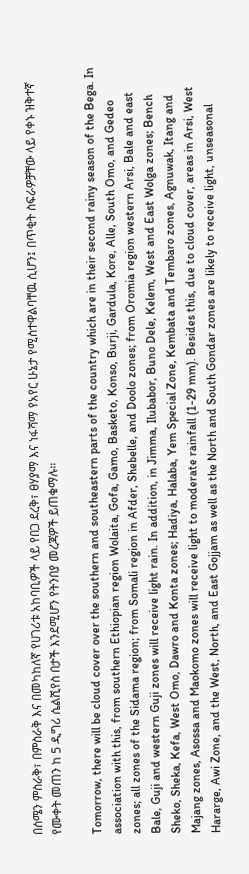በሰሜን ምስራቅ፣ በምስራቅ እና በመካከለኛ የሀገሪቱ አከባቢዎች ላይ የበጋ ደረቅ፣ ፀሃያማ እና ነፋሻማ የአየር ሁኔታ የሚስተዋልባቸዉ ሲሆን፤ በጥቂት ስፍራዎቻቸው ላይ የቀኑ ዝቅተኛ የሙቀት መጠን ከ 5 ዲግሪ ሴልሺየስ በታች እንደሚሆን የትንበያ መረጃዎች ይጠቁማሉ፡፡

Tomorrow, there will be cloud cover over the southern and southeastern parts of the country which are in their second rainy season of the Bega. In association with this, from southern Ethiopian region Wolaita, Gofa, Gamo, Basketo, Konso, Burji, Gardula, Kore, Alle, South Omo, and Gedeo zones; all zones of the Sidama region; from Somali region in Afder, Shebelle, and Doolo zones; from Oromia region western Arsi, Bale and east Bale, Guji and western Guji zones will receive light rain. In addition, in Jimma, Ilubabor, Buno Dele, Kelem, West and East Wolga zones; Bench Sheko, Sheka, Kefa, West Omo, Dawro and Konta zones; Hadiya, Halaba, Yem Special Zone, Kembata and Tembaro zones, Agnuwak, Itang and Majang zones, Asossa and Maokomo zones will receive light to moderate rainfall (1-29 mm). Besides this, due to cloud cover, areas in Arsi, West Hararge, Awi Zone, and the West, North, and East Gojjam as well as the North and South Gondar zones are likely to receive light, unseasonal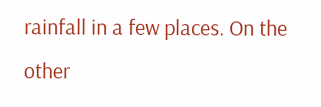rainfall in a few places. On the other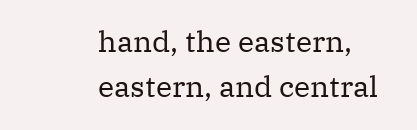hand, the eastern, eastern, and central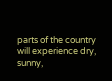parts of the country will experience dry, sunny,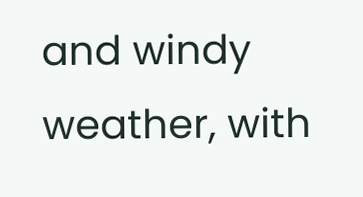and windy weather, with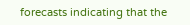forecasts indicating that the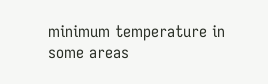minimum temperature in some areas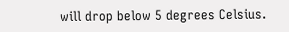will drop below 5 degrees Celsius.